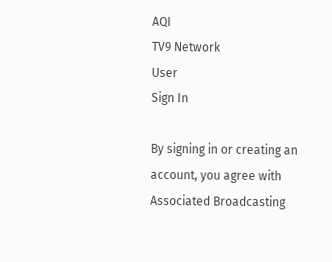AQI
TV9 Network
User
Sign In

By signing in or creating an account, you agree with Associated Broadcasting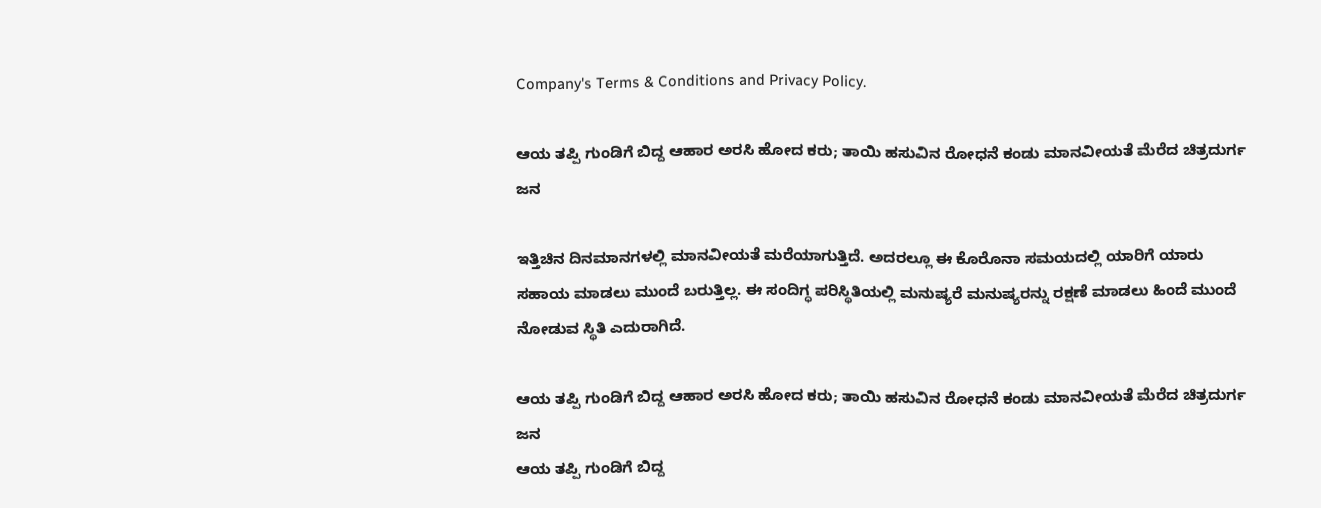Company's Terms & Conditions and Privacy Policy.

ಆಯ ತಪ್ಪಿ ಗುಂಡಿಗೆ ಬಿದ್ದ ಆಹಾರ ಅರಸಿ ಹೋದ ಕರು; ತಾಯಿ ಹಸುವಿನ ರೋಧನೆ ಕಂಡು ಮಾನವೀಯತೆ ಮೆರೆದ ಚಿತ್ರದುರ್ಗ ಜನ

ಇತ್ತಿಚಿನ ದಿನಮಾನಗಳಲ್ಲಿ ಮಾನವೀಯತೆ ಮರೆಯಾಗುತ್ತಿದೆ. ಅದರಲ್ಲೂ ಈ ಕೊರೊನಾ ಸಮಯದಲ್ಲಿ ಯಾರಿಗೆ ಯಾರು ಸಹಾಯ ಮಾಡಲು ಮುಂದೆ ಬರುತ್ತಿಲ್ಲ. ಈ ಸಂದಿಗ್ಧ ಪರಿಸ್ಥಿತಿಯಲ್ಲಿ ಮನುಷ್ಯರೆ ಮನುಷ್ಯರನ್ನು ರಕ್ಷಣೆ ಮಾಡಲು ಹಿಂದೆ ಮುಂದೆ ನೋಡುವ ಸ್ಥಿತಿ ಎದುರಾಗಿದೆ.

ಆಯ ತಪ್ಪಿ ಗುಂಡಿಗೆ ಬಿದ್ದ ಆಹಾರ ಅರಸಿ ಹೋದ ಕರು; ತಾಯಿ ಹಸುವಿನ ರೋಧನೆ ಕಂಡು ಮಾನವೀಯತೆ ಮೆರೆದ ಚಿತ್ರದುರ್ಗ ಜನ
ಆಯ ತಪ್ಪಿ ಗುಂಡಿಗೆ ಬಿದ್ದ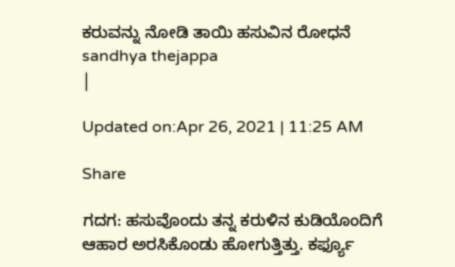ಕರುವನ್ನು ನೋಡಿ ತಾಯಿ ಹಸುವಿನ ರೋಧನೆ
sandhya thejappa
|

Updated on:Apr 26, 2021 | 11:25 AM

Share

ಗದಗ: ಹಸುವೊಂದು ತನ್ನ ಕರುಳಿನ ಕುಡಿಯೊಂದಿಗೆ ಆಹಾರ ಅರಸಿಕೊಂಡು ಹೋಗುತ್ತಿತ್ತು. ಕರ್ಫ್ಯೂ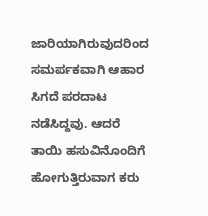ಜಾರಿಯಾಗಿರುವುದರಿಂದ ಸಮರ್ಪಕವಾಗಿ ಆಹಾರ ಸಿಗದೆ ಪರದಾಟ ನಡೆಸಿದ್ದವು. ಆದರೆ ತಾಯಿ ಹಸುವಿನೊಂದಿಗೆ ಹೋಗುತ್ತಿರುವಾಗ ಕರು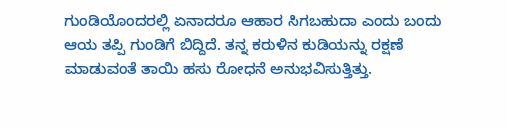ಗುಂಡಿಯೊಂದರಲ್ಲಿ ಏನಾದರೂ ಆಹಾರ ಸಿಗಬಹುದಾ ಎಂದು ಬಂದು ಆಯ ತಪ್ಪಿ ಗುಂಡಿಗೆ ಬಿದ್ದಿದೆ. ತನ್ನ ಕರುಳಿನ ಕುಡಿಯನ್ನು ರಕ್ಷಣೆ ಮಾಡುವಂತೆ ತಾಯಿ ಹಸು ರೋಧನೆ ಅನುಭವಿಸುತ್ತಿತ್ತು.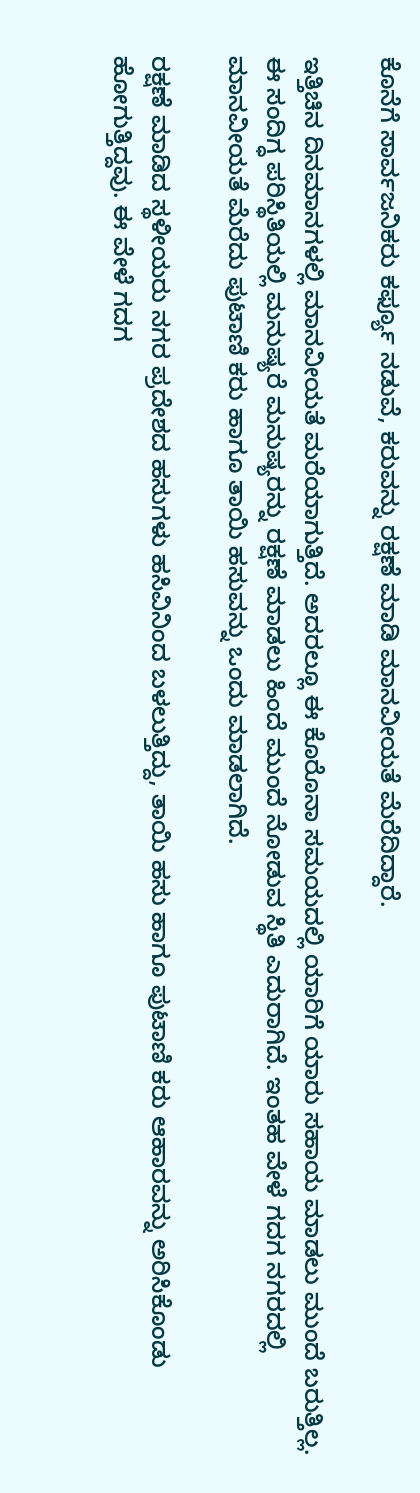ಕೊನೆಗೆ ಸಾರ್ವಜನಿಕರು ಕರ್ಫ್ಯೂ ನಡುವೆ, ಕರುವನ್ನು ರಕ್ಷಣೆ ಮಾಡಿ ಮಾನವೀಯತೆ ಮೆರೆದಿದ್ದಾರೆ.

ಇತ್ತಿಚಿನ ದಿನಮಾನಗಳಲ್ಲಿ ಮಾನವೀಯತೆ ಮರೆಯಾಗುತ್ತಿದೆ. ಅದರಲ್ಲೂ ಈ ಕೊರೊನಾ ಸಮಯದಲ್ಲಿ ಯಾರಿಗೆ ಯಾರು ಸಹಾಯ ಮಾಡಲು ಮುಂದೆ ಬರುತ್ತಿಲ್ಲ. ಈ ಸಂದಿಗ್ಧ ಪರಿಸ್ಥಿತಿಯಲ್ಲಿ ಮನುಷ್ಯರೆ ಮನುಷ್ಯರನ್ನು ರಕ್ಷಣೆ ಮಾಡಲು ಹಿಂದೆ ಮುಂದೆ ನೋಡುವ ಸ್ಥಿತಿ ಎದುರಾಗಿದೆ. ಇಂತಹ ವೇಳೆ ಗದಗ ನಗರದಲ್ಲಿ ಮಾನವೀಯತೆ ಮೆರೆದು ಪುಟಾಣಿ ಕರು ಹಾಗೂ ತಾಯಿ ಹಸುವನ್ನು ಒಂದು ಮಾಡಲಾಗಿದೆ.

ರಕ್ಷಣೆ ಮಾಡಿದ ಸ್ಥಳೀಯರು ನಗರ ಪ್ರದೇಶದ ಹಸುಗಳು ಹಸಿವಿನಿಂದ ಬಳಲುತ್ತಿದ್ದು, ತಾಯಿ ಹಸು ಹಾಗೂ ಪುಟಾಣಿ ಕರು ಆಹಾರವನ್ನು ಅರಿಸಿಕೊಂಡು ಹೋಗುತ್ತಿದ್ದವು. ಈ ವೇಳೆ ಗದಗ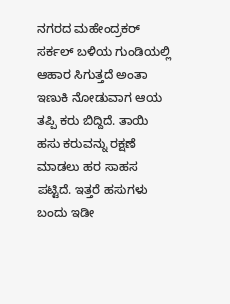ನಗರದ ಮಹೇಂದ್ರಕರ್ ಸರ್ಕಲ್ ಬಳಿಯ ಗುಂಡಿಯಲ್ಲಿ ಆಹಾರ ಸಿಗುತ್ತದೆ ಅಂತಾ ಇಣುಕಿ ನೋಡುವಾಗ ಆಯ ತಪ್ಪಿ ಕರು ಬಿದ್ದಿದೆ. ತಾಯಿ ಹಸು ಕರುವನ್ನು ರಕ್ಷಣೆ ಮಾಡಲು ಹರ ಸಾಹಸ ಪಟ್ಟಿದೆ. ಇತ್ತರೆ ಹಸುಗಳು ಬಂದು ಇಡೀ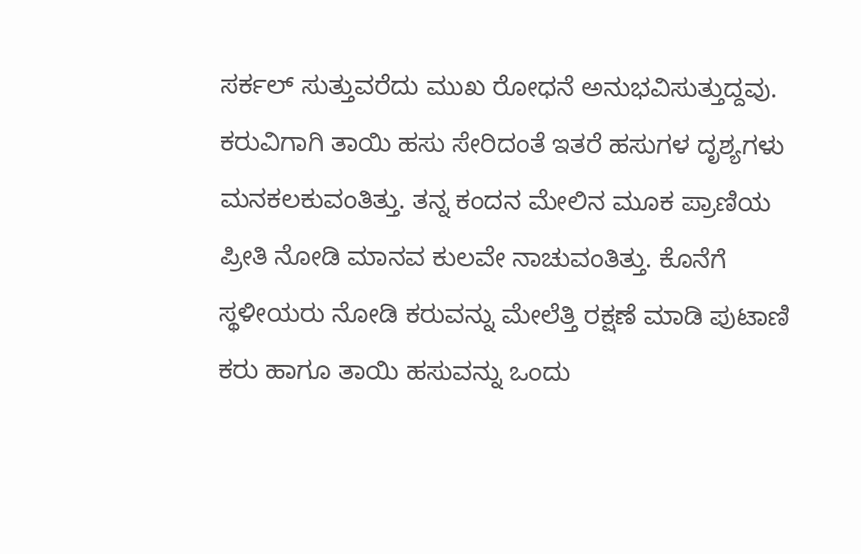ಸರ್ಕಲ್ ಸುತ್ತುವರೆದು ಮುಖ ರೋಧನೆ ಅನುಭವಿಸುತ್ತುದ್ದವು. ಕರುವಿಗಾಗಿ ತಾಯಿ ಹಸು ಸೇರಿದಂತೆ ಇತರೆ ಹಸುಗಳ ದೃಶ್ಯಗಳು ಮನಕಲಕುವಂತಿತ್ತು. ತನ್ನ ಕಂದನ ಮೇಲಿನ ಮೂಕ ಪ್ರಾಣಿಯ ಪ್ರೀತಿ ನೋಡಿ ಮಾನವ ಕುಲವೇ ನಾಚುವಂತಿತ್ತು. ಕೊನೆಗೆ ಸ್ಥಳೀಯರು ನೋಡಿ ಕರುವನ್ನು ಮೇಲೆತ್ತಿ ರಕ್ಷಣೆ ಮಾಡಿ ಪುಟಾಣಿ ಕರು ಹಾಗೂ ತಾಯಿ ಹಸುವನ್ನು ಒಂದು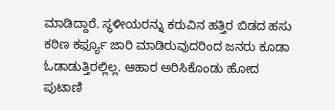ಮಾಡಿದ್ದಾರೆ. ಸ್ಥಳೀಯರನ್ನು ಕರುವಿನ ಹತ್ತಿರ ಬಿಡದ ಹಸು ಕಠಿಣ ಕರ್ಫ್ಯೂ ಜಾರಿ ಮಾಡಿರುವುದರಿಂದ ಜನರು ಕೂಡಾ ಓಡಾಡುತ್ತಿರಲ್ಲಿಲ್ಲ. ಆಹಾರ ಅರಿಸಿಕೊಂಡು ಹೋದ ಪುಟಾಣಿ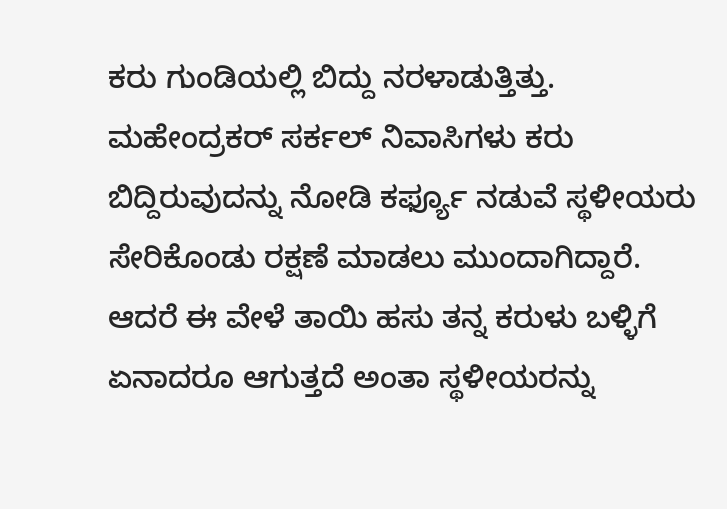ಕರು ಗುಂಡಿಯಲ್ಲಿ ಬಿದ್ದು ನರಳಾಡುತ್ತಿತ್ತು. ಮಹೇಂದ್ರಕರ್ ಸರ್ಕಲ್ ನಿವಾಸಿಗಳು ಕರು ಬಿದ್ದಿರುವುದನ್ನು ನೋಡಿ ಕರ್ಫ್ಯೂ ನಡುವೆ ಸ್ಥಳೀಯರು ಸೇರಿಕೊಂಡು ರಕ್ಷಣೆ ಮಾಡಲು ಮುಂದಾಗಿದ್ದಾರೆ. ಆದರೆ ಈ ವೇಳೆ ತಾಯಿ ಹಸು ತನ್ನ ಕರುಳು ಬಳ್ಳಿಗೆ ಏನಾದರೂ ಆಗುತ್ತದೆ ಅಂತಾ ಸ್ಥಳೀಯರನ್ನು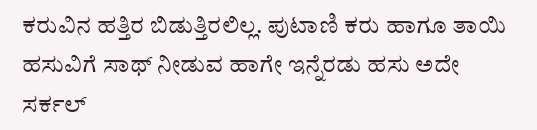ಕರುವಿನ ಹತ್ತಿರ ಬಿಡುತ್ತಿರಲಿಲ್ಲ. ಪುಟಾಣಿ ಕರು ಹಾಗೂ ತಾಯಿ ಹಸುವಿಗೆ ಸಾಥ್ ನೀಡುವ ಹಾಗೇ ಇನ್ನೆರಡು ಹಸು ಅದೇ ಸರ್ಕಲ್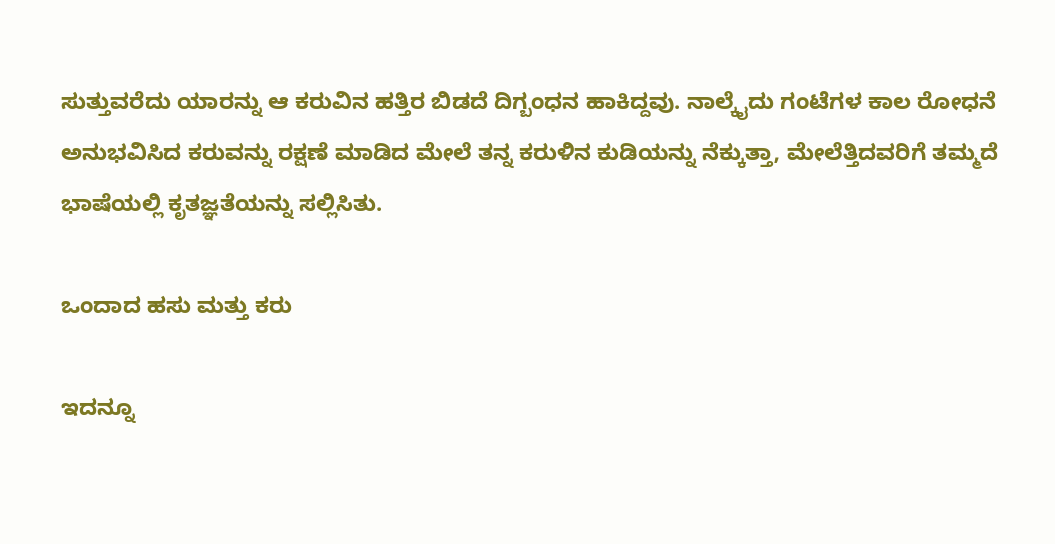ಸುತ್ತುವರೆದು ಯಾರನ್ನು ಆ ಕರುವಿನ ಹತ್ತಿರ ಬಿಡದೆ ದಿಗ್ಬಂಧನ ಹಾಕಿದ್ದವು. ನಾಲ್ಕೈದು ಗಂಟೆಗಳ ಕಾಲ ರೋಧನೆ ಅನುಭವಿಸಿದ ಕರುವನ್ನು ರಕ್ಷಣೆ ಮಾಡಿದ ಮೇಲೆ ತನ್ನ ಕರುಳಿನ ಕುಡಿಯನ್ನು ನೆಕ್ಕುತ್ತಾ, ಮೇಲೆತ್ತಿದವರಿಗೆ ತಮ್ಮದೆ ಭಾಷೆಯಲ್ಲಿ ಕೃತಜ್ಞತೆಯನ್ನು ಸಲ್ಲಿಸಿತು.

ಒಂದಾದ ಹಸು ಮತ್ತು ಕರು

ಇದನ್ನೂ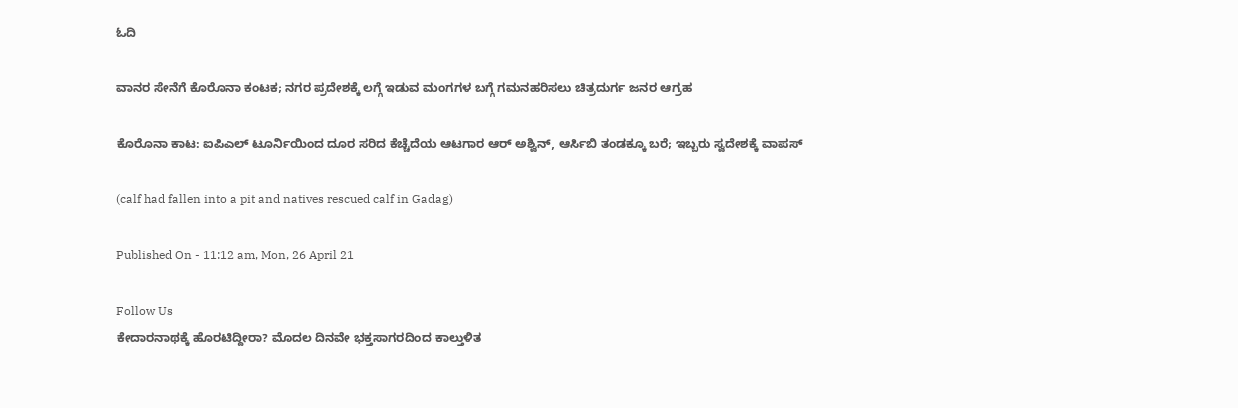ಓದಿ

ವಾನರ ಸೇನೆಗೆ ಕೊರೊನಾ ಕಂಟಕ; ನಗರ ಪ್ರದೇಶಕ್ಕೆ ಲಗ್ಗೆ ಇಡುವ ಮಂಗಗಳ ಬಗ್ಗೆ ಗಮನಹರಿಸಲು ಚಿತ್ರದುರ್ಗ ಜನರ ಆಗ್ರಹ

ಕೊರೊನಾ ಕಾಟ: ಐಪಿಎಲ್ ಟೂರ್ನಿಯಿಂದ ದೂರ ಸರಿದ ಕೆಚ್ಚೆದೆಯ ಆಟಗಾರ ಆರ್ ಅಶ್ವಿನ್, ಆರ್ಸಿಬಿ ತಂಡಕ್ಕೂ ಬರೆ; ಇಬ್ಬರು ಸ್ವದೇಶಕ್ಕೆ ವಾಪಸ್

(calf had fallen into a pit and natives rescued calf in Gadag)

Published On - 11:12 am, Mon, 26 April 21

Follow Us
ಕೇದಾರನಾಥಕ್ಕೆ ಹೊರಟಿದ್ದೀರಾ? ಮೊದಲ ದಿನವೇ ಭಕ್ತಸಾಗರದಿಂದ ಕಾಲ್ತುಳಿತ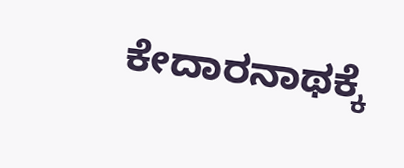ಕೇದಾರನಾಥಕ್ಕೆ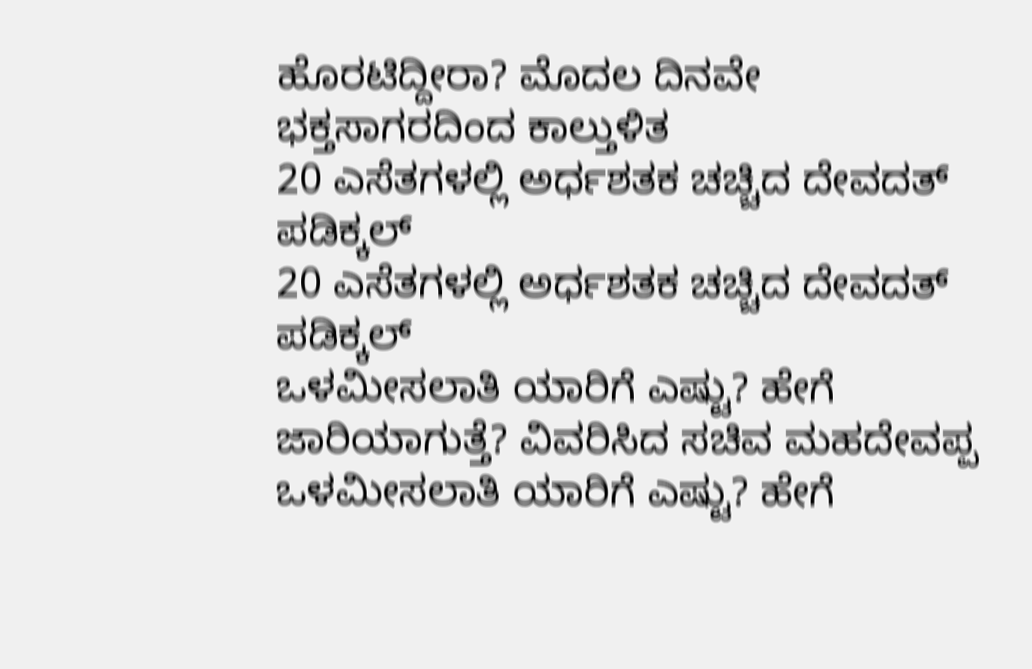ಹೊರಟಿದ್ದೀರಾ? ಮೊದಲ ದಿನವೇ ಭಕ್ತಸಾಗರದಿಂದ ಕಾಲ್ತುಳಿತ
20 ಎಸೆತಗಳಲ್ಲಿ ಅರ್ಧಶತಕ ಚಚ್ಚಿದ ದೇವದತ್ ಪಡಿಕ್ಕಲ್
20 ಎಸೆತಗಳಲ್ಲಿ ಅರ್ಧಶತಕ ಚಚ್ಚಿದ ದೇವದತ್ ಪಡಿಕ್ಕಲ್
ಒಳಮೀಸಲಾತಿ ಯಾರಿಗೆ ಎಷ್ಟು? ಹೇಗೆ ಜಾರಿಯಾಗುತ್ತೆ? ವಿವರಿಸಿದ ಸಚಿವ ಮಹದೇವಪ್ಪ
ಒಳಮೀಸಲಾತಿ ಯಾರಿಗೆ ಎಷ್ಟು? ಹೇಗೆ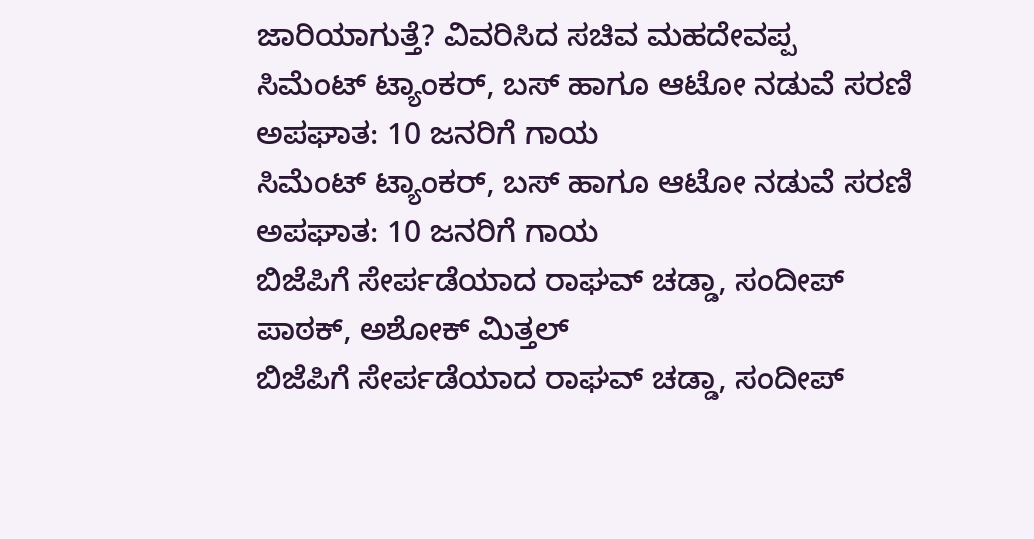ಜಾರಿಯಾಗುತ್ತೆ? ವಿವರಿಸಿದ ಸಚಿವ ಮಹದೇವಪ್ಪ
ಸಿಮೆಂಟ್ ಟ್ಯಾಂಕರ್, ಬಸ್ ಹಾಗೂ ಆಟೋ ನಡುವೆ ಸರಣಿ ಅಪಘಾತ: 10 ಜನರಿಗೆ ಗಾಯ
ಸಿಮೆಂಟ್ ಟ್ಯಾಂಕರ್, ಬಸ್ ಹಾಗೂ ಆಟೋ ನಡುವೆ ಸರಣಿ ಅಪಘಾತ: 10 ಜನರಿಗೆ ಗಾಯ
ಬಿಜೆಪಿಗೆ ಸೇರ್ಪಡೆಯಾದ ರಾಘವ್ ಚಡ್ಡಾ, ಸಂದೀಪ್ ಪಾಠಕ್, ಅಶೋಕ್ ಮಿತ್ತಲ್
ಬಿಜೆಪಿಗೆ ಸೇರ್ಪಡೆಯಾದ ರಾಘವ್ ಚಡ್ಡಾ, ಸಂದೀಪ್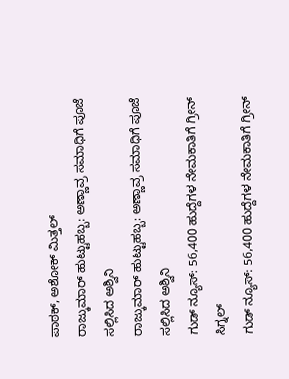ಪಾಠಕ್, ಅಶೋಕ್ ಮಿತ್ತಲ್
ರಾಜ್ಕುಮಾರ್ ಹುಟ್ಟುಹಬ್ಬ: ಅಣ್ಣಾವ್ರ ಸಮಾಧಿಗೆ ಪೂಜೆ ಸಲ್ಲಿಸಿದ ಅಶ್ವಿನಿ
ರಾಜ್ಕುಮಾರ್ ಹುಟ್ಟುಹಬ್ಬ: ಅಣ್ಣಾವ್ರ ಸಮಾಧಿಗೆ ಪೂಜೆ ಸಲ್ಲಿಸಿದ ಅಶ್ವಿನಿ
ಗುಡ್ ನ್ಯೂಸ್: 56,400 ಹುದ್ದೆಗಳ ನೇಮಕಾತಿಗೆ ಗ್ರೀನ್ ಸಿಗ್ನಲ್
ಗುಡ್ ನ್ಯೂಸ್: 56,400 ಹುದ್ದೆಗಳ ನೇಮಕಾತಿಗೆ ಗ್ರೀನ್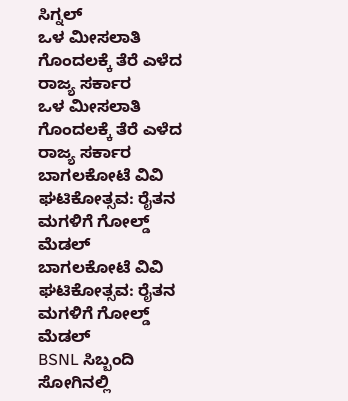ಸಿಗ್ನಲ್
ಒಳ ಮೀಸಲಾತಿ ಗೊಂದಲಕ್ಕೆ ತೆರೆ ಎಳೆದ ರಾಜ್ಯ ಸರ್ಕಾರ
ಒಳ ಮೀಸಲಾತಿ ಗೊಂದಲಕ್ಕೆ ತೆರೆ ಎಳೆದ ರಾಜ್ಯ ಸರ್ಕಾರ
ಬಾಗಲಕೋಟೆ ವಿವಿ ಘಟಿಕೋತ್ಸವ: ರೈತನ ಮಗಳಿಗೆ ಗೋಲ್ಡ್ ಮೆಡಲ್
ಬಾಗಲಕೋಟೆ ವಿವಿ ಘಟಿಕೋತ್ಸವ: ರೈತನ ಮಗಳಿಗೆ ಗೋಲ್ಡ್ ಮೆಡಲ್
BSNL ಸಿಬ್ಬಂದಿ ಸೋಗಿನಲ್ಲಿ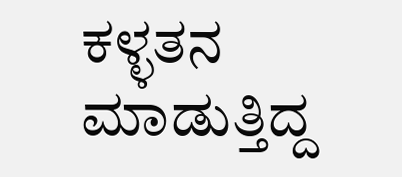ಕಳ್ಳತನ ಮಾಡುತ್ತಿದ್ದ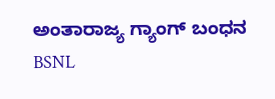ಅಂತಾರಾಜ್ಯ ಗ್ಯಾಂಗ್ ಬಂಧನ
BSNL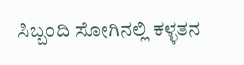ಸಿಬ್ಬಂದಿ ಸೋಗಿನಲ್ಲಿ ಕಳ್ಳತನ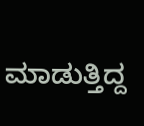ಮಾಡುತ್ತಿದ್ದ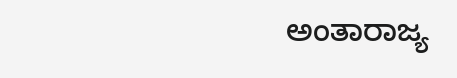ಅಂತಾರಾಜ್ಯ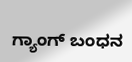ಗ್ಯಾಂಗ್ ಬಂಧನ